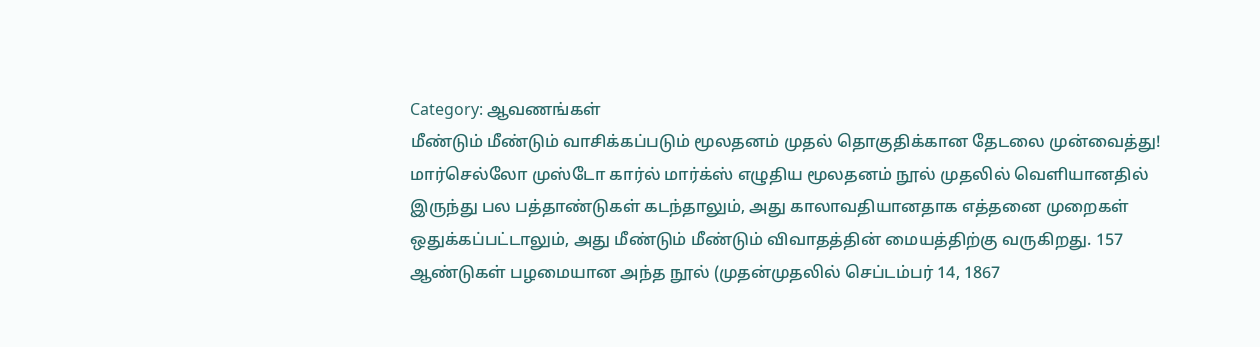Category: ஆவணங்கள்
மீண்டும் மீண்டும் வாசிக்கப்படும் மூலதனம் முதல் தொகுதிக்கான தேடலை முன்வைத்து!
மார்செல்லோ முஸ்டோ கார்ல் மார்க்ஸ் எழுதிய மூலதனம் நூல் முதலில் வெளியானதில் இருந்து பல பத்தாண்டுகள் கடந்தாலும், அது காலாவதியானதாக எத்தனை முறைகள் ஒதுக்கப்பட்டாலும், அது மீண்டும் மீண்டும் விவாதத்தின் மையத்திற்கு வருகிறது. 157 ஆண்டுகள் பழமையான அந்த நூல் (முதன்முதலில் செப்டம்பர் 14, 1867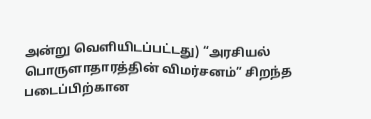அன்று வெளியிடப்பட்டது) “அரசியல் பொருளாதாரத்தின் விமர்சனம்” சிறந்த படைப்பிற்கான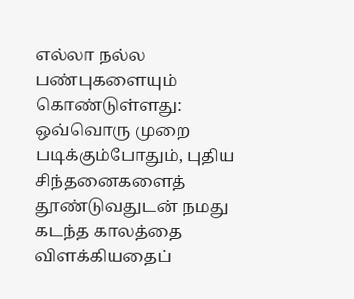எல்லா நல்ல பண்புகளையும் கொண்டுள்ளது: ஒவ்வொரு முறை படிக்கும்போதும், புதிய சிந்தனைகளைத் தூண்டுவதுடன் நமது கடந்த காலத்தை விளக்கியதைப்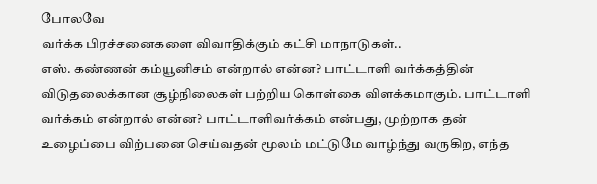போலவே
வர்க்க பிரச்சனைகளை விவாதிக்கும் கட்சி மாநாடுகள்..
எஸ். கண்ணன் கம்யூனிசம் என்றால் என்ன? பாட்டாளி வர்க்கத்தின் விடுதலைக்கான சூழ்நிலைகள் பற்றிய கொள்கை விளக்கமாகும். பாட்டாளி வர்க்கம் என்றால் என்ன? பாட்டாளிவர்க்கம் என்பது, முற்றாக தன் உழைப்பை விற்பனை செய்வதன் மூலம் மட்டுமே வாழ்ந்து வருகிற, எந்த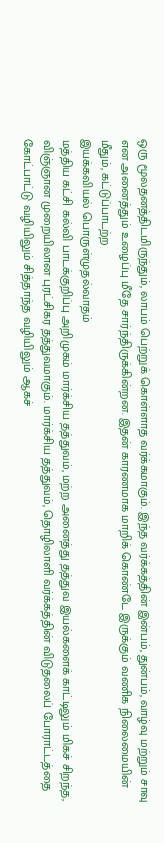ஒரு மூலதனத்திடமிருந்தும், லாபம் பெற்றுக் கொள்ளாத வர்க்கமாகும். இந்த வர்க்கத்தின் இன்பம், துன்பம், வாழ்வு மற்றும் சாவு என அனைத்தும் உழைப்பு மீதே சார்ந்திருக்கின்றன. இதன் காரணமாக மாறிக் கொண்டே இருக்கும் வணிக நிலைமையின் மீதும், கட்டுப்பாடற்ற
இயக்கவியல் பொருள்முதல்வாதம்
மத்திய கட்சி கல்வி பாடக்குறிப்பு அறிமுகம் மார்க்சிய தத்துவம், மற்ற அனைத்து தத்துவ இயல்களைக் காட்டிலும் மிகச் சிறந்த, விஞ்ஞான முறையிலான புரட்சிகர தத்துவமாகும். மார்க்சிய தத்துவம், தொழிலாளி வர்க்கத்தின் விடுதலைப் போராட்டத்தை கோட்பாட்டு வழியிலும் சித்தாந்த வழியிலும் ஆகச்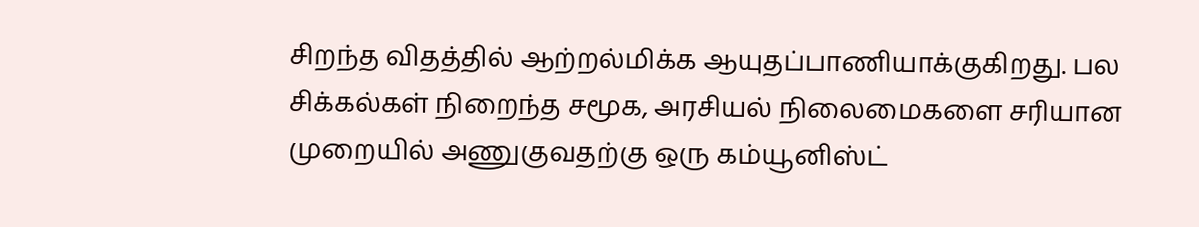சிறந்த விதத்தில் ஆற்றல்மிக்க ஆயுதப்பாணியாக்குகிறது. பல சிக்கல்கள் நிறைந்த சமூக, அரசியல் நிலைமைகளை சரியான முறையில் அணுகுவதற்கு ஒரு கம்யூனிஸ்ட்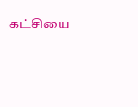கட்சியை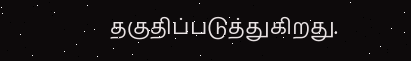தகுதிப்படுத்துகிறது.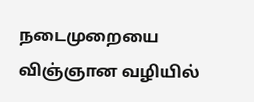நடைமுறையை விஞ்ஞான வழியில்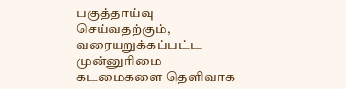பகுத்தாய்வு செய்வதற்கும், வரையறுக்கப்பட்ட முன்னுரிமை கடமைகளை தெளிவாக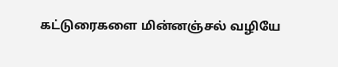கட்டுரைகளை மின்னஞ்சல் வழியே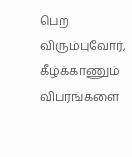பெற விரும்புவோர், கீழ்க்காணும் விபரங்களை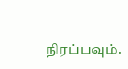நிரப்பவும்.